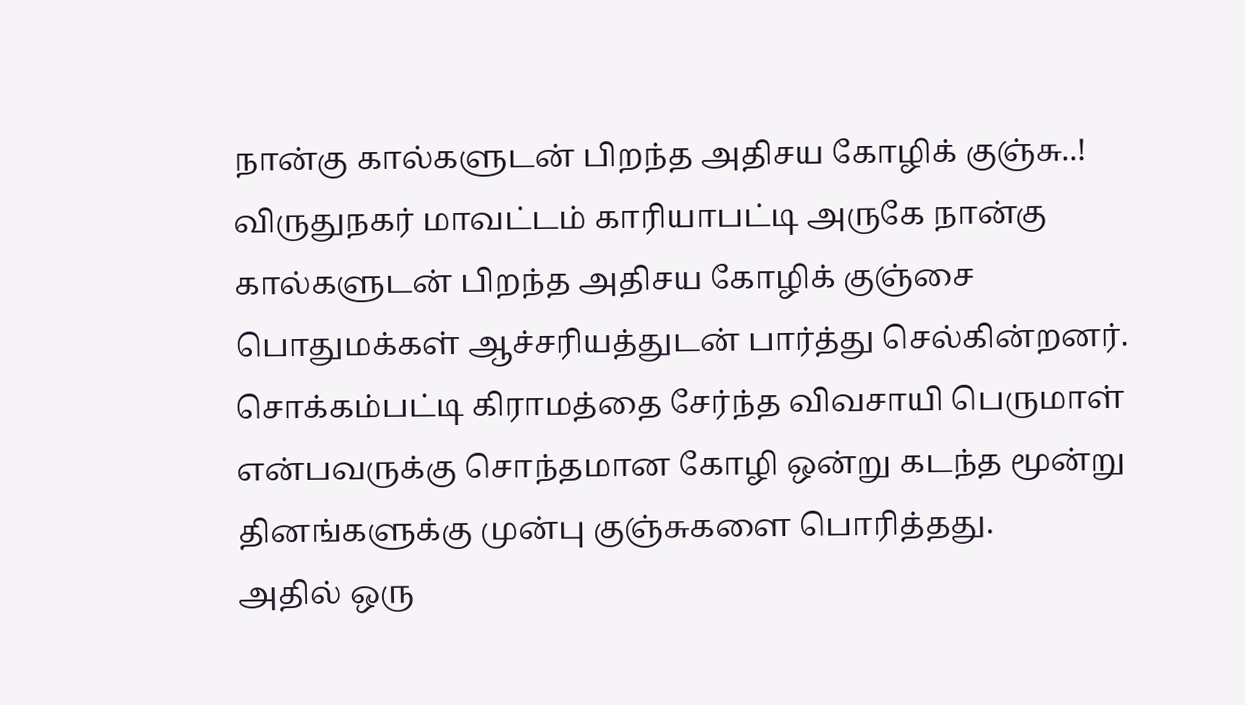நான்கு கால்களுடன் பிறந்த அதிசய கோழிக் குஞ்சு..!
விருதுநகர் மாவட்டம் காரியாபட்டி அருகே நான்கு கால்களுடன் பிறந்த அதிசய கோழிக் குஞ்சை பொதுமக்கள் ஆச்சரியத்துடன் பார்த்து செல்கின்றனர். சொக்கம்பட்டி கிராமத்தை சேர்ந்த விவசாயி பெருமாள் என்பவருக்கு சொந்தமான கோழி ஒன்று கடந்த மூன்று தினங்களுக்கு முன்பு குஞ்சுகளை பொரித்தது.
அதில் ஒரு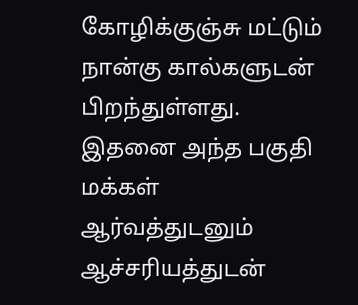கோழிக்குஞ்சு மட்டும் நான்கு கால்களுடன் பிறந்துள்ளது. இதனை அந்த பகுதி மக்கள் ஆர்வத்துடனும் ஆச்சரியத்துடன்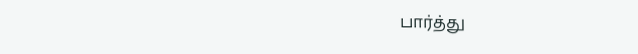பார்த்து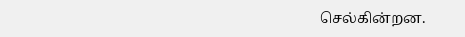செல்கின்றன.